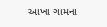આખા ગામના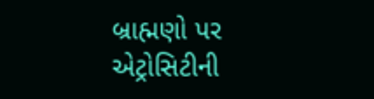બ્રાહ્મણો પર એટ્રોસિટીની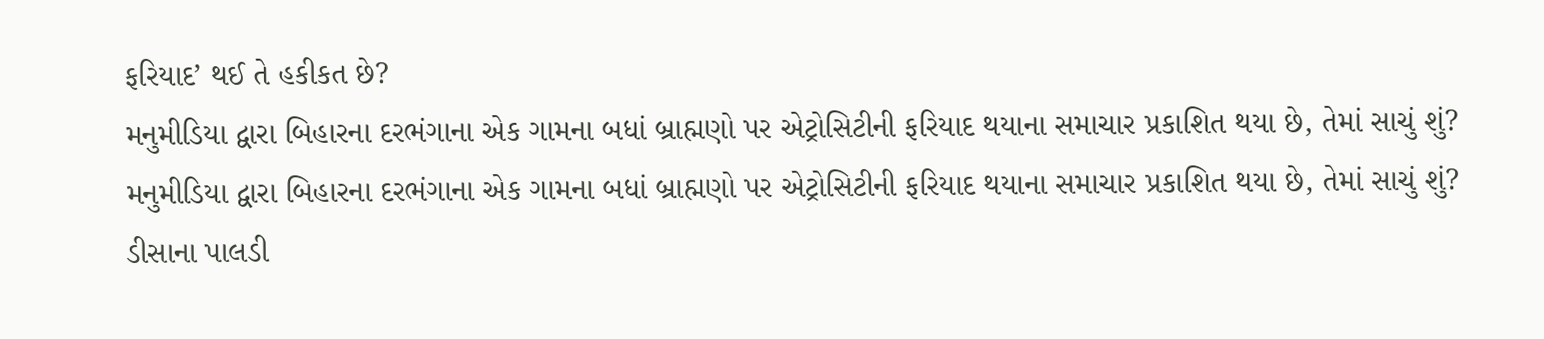ફરિયાદ’ થઈ તે હકીકત છે?
મનુમીડિયા દ્વારા બિહારના દરભંગાના એક ગામના બધાં બ્રાહ્મણો પર એટ્રોસિટીની ફરિયાદ થયાના સમાચાર પ્રકાશિત થયા છે, તેમાં સાચું શું?
મનુમીડિયા દ્વારા બિહારના દરભંગાના એક ગામના બધાં બ્રાહ્મણો પર એટ્રોસિટીની ફરિયાદ થયાના સમાચાર પ્રકાશિત થયા છે, તેમાં સાચું શું?
ડીસાના પાલડી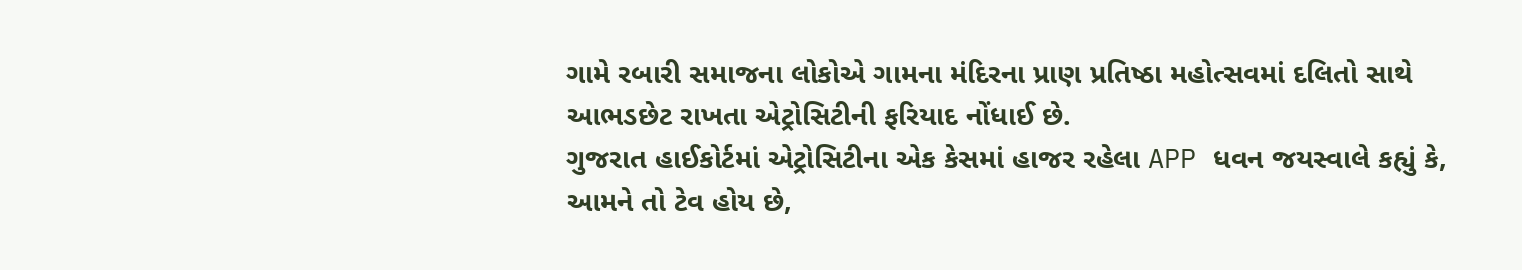ગામે રબારી સમાજના લોકોએ ગામના મંદિરના પ્રાણ પ્રતિષ્ઠા મહોત્સવમાં દલિતો સાથે આભડછેટ રાખતા એટ્રોસિટીની ફરિયાદ નોંધાઈ છે.
ગુજરાત હાઈકોર્ટમાં એટ્રોસિટીના એક કેસમાં હાજર રહેલા APP ધવન જયસ્વાલે કહ્યું કે, આમને તો ટેવ હોય છે,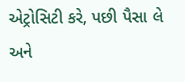એટ્રોસિટી કરે, પછી પૈસા લે અને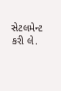સેટલમેન્ટ કરી લે.